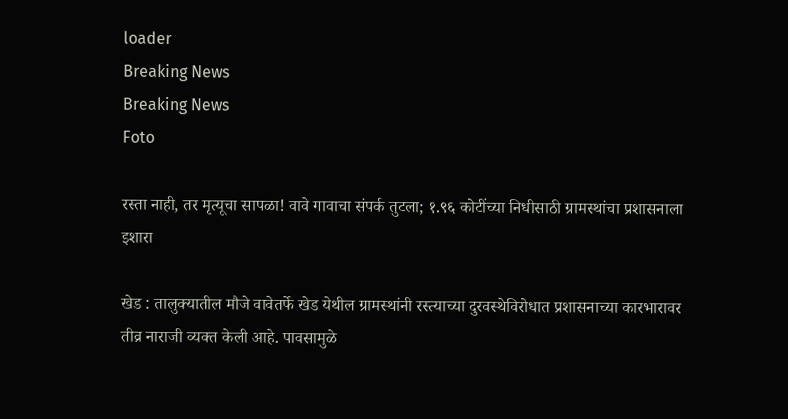loader
Breaking News
Breaking News
Foto

रस्ता नाही, तर मृत्यूचा सापळा! वावे गावाचा संपर्क तुटला; १.९६ कोटींच्या निधीसाठी ग्रामस्थांचा प्रशासनाला इशारा

खेड : तालुक्यातील मौजे वावेतर्फे खेड येथील ग्रामस्थांनी रस्त्याच्या दुरवस्थेविरोधात प्रशासनाच्या कारभारावर तीव्र नाराजी व्यक्त केली आहे. पावसामुळे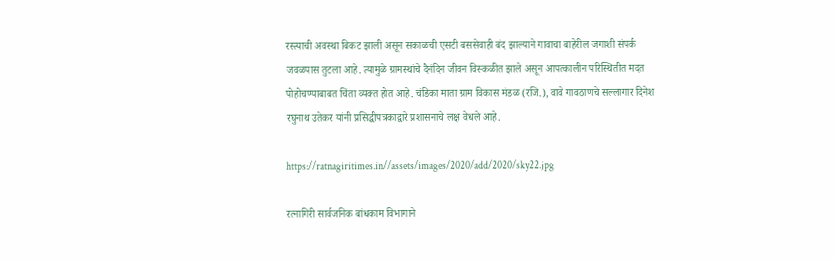रस्त्याची अवस्था बिकट झाली असून सकाळची एसटी बससेवाही बंद झाल्याने गावाचा बाहेरील जगाशी संपर्क जवळपास तुटला आहे. त्यामुळे ग्रामस्थांचे दैनंदिन जीवन विस्कळीत झाले असून आपत्कालीन परिस्थितीत मदत पोहोचण्याबाबत चिंता व्यक्त होत आहे. चंडिका माता ग्राम विकास मंडळ (रजि.), वावे गावठाणचे सल्लागार दिनेश रघुनाथ उतेकर यांनी प्रसिद्धीपत्रकाद्वारे प्रशासनाचे लक्ष वेधले आहे.

https://ratnagiritimes.in//assets/images/2020/add/2020/sky22.jpg

रत्नागिरी सार्वजनिक बांधकाम विभागाने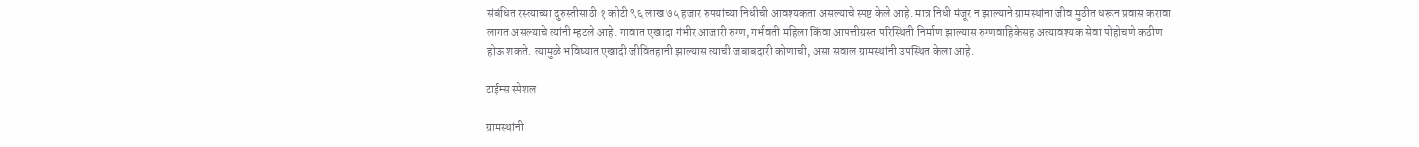संबंधित रस्त्याच्या दुरुस्तीसाठी १ कोटी ९६ लाख ७५ हजार रुपयांच्या निधीची आवश्यकता असल्याचे स्पष्ट केले आहे. मात्र निधी मंजूर न झाल्याने ग्रामस्थांना जीव मुठीत धरून प्रवास करावा लागत असल्याचे त्यांनी म्हटले आहे. गावात एखादा गंभीर आजारी रुग्ण, गर्भवती महिला किंवा आपत्तीग्रस्त परिस्थिती निर्माण झाल्यास रुग्णवाहिकेसह अत्यावश्यक सेवा पोहोचणे कठीण होऊ शकते. त्यामुळे भविष्यात एखादी जीवितहानी झाल्यास त्याची जबाबदारी कोणाची, असा सवाल ग्रामस्थांनी उपस्थित केला आहे.

टाईम्स स्पेशल

ग्रामस्थांनी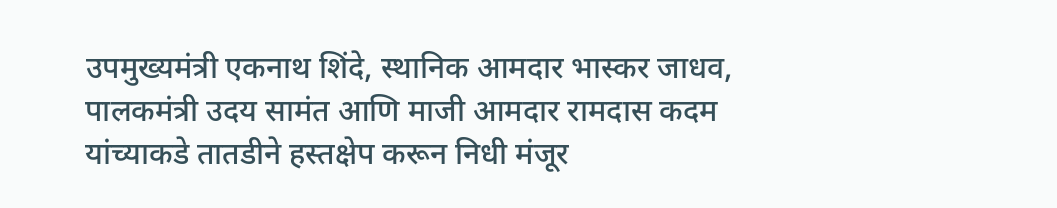उपमुख्यमंत्री एकनाथ शिंदे, स्थानिक आमदार भास्कर जाधव, पालकमंत्री उदय सामंत आणि माजी आमदार रामदास कदम यांच्याकडे तातडीने हस्तक्षेप करून निधी मंजूर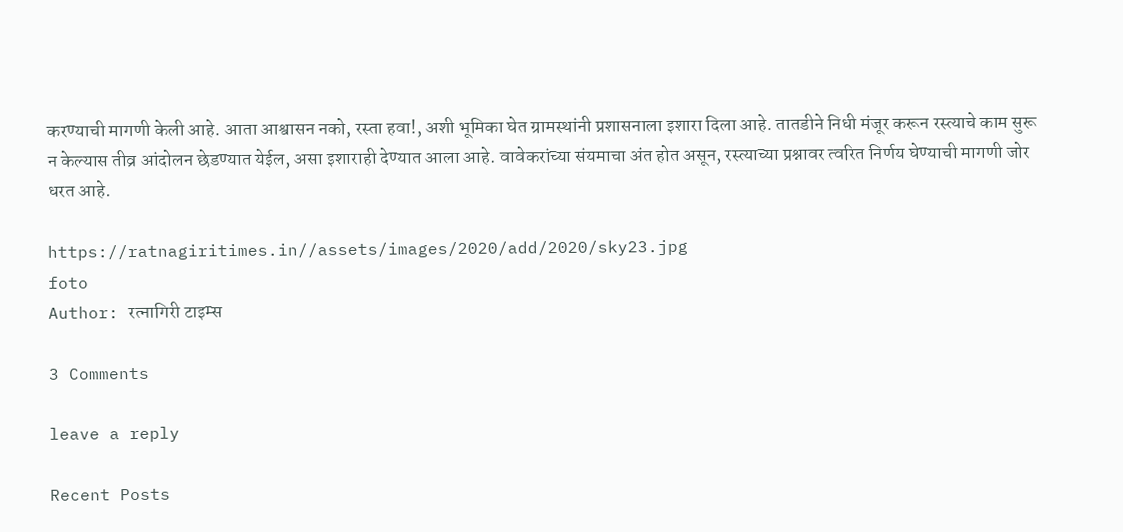करण्याची मागणी केली आहे. आता आश्वासन नको, रस्ता हवा!, अशी भूमिका घेत ग्रामस्थांनी प्रशासनाला इशारा दिला आहे. तातडीने निधी मंजूर करून रस्त्याचे काम सुरू न केल्यास तीव्र आंदोलन छेडण्यात येईल, असा इशाराही देण्यात आला आहे. वावेकरांच्या संयमाचा अंत होत असून, रस्त्याच्या प्रश्नावर त्वरित निर्णय घेण्याची मागणी जोर धरत आहे.

https://ratnagiritimes.in//assets/images/2020/add/2020/sky23.jpg
foto
Author: रत्नागिरी टाइम्स

3 Comments

leave a reply

Recent Posts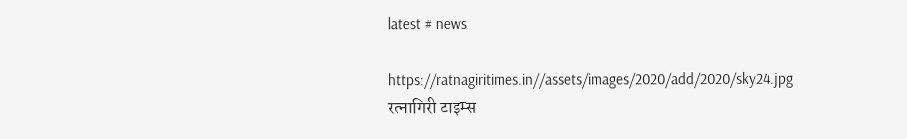latest # news

https://ratnagiritimes.in//assets/images/2020/add/2020/sky24.jpg
रत्नागिरी टाइम्स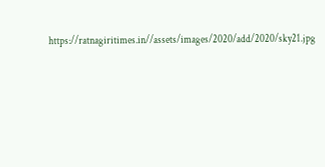https://ratnagiritimes.in//assets/images/2020/add/2020/sky21.jpg